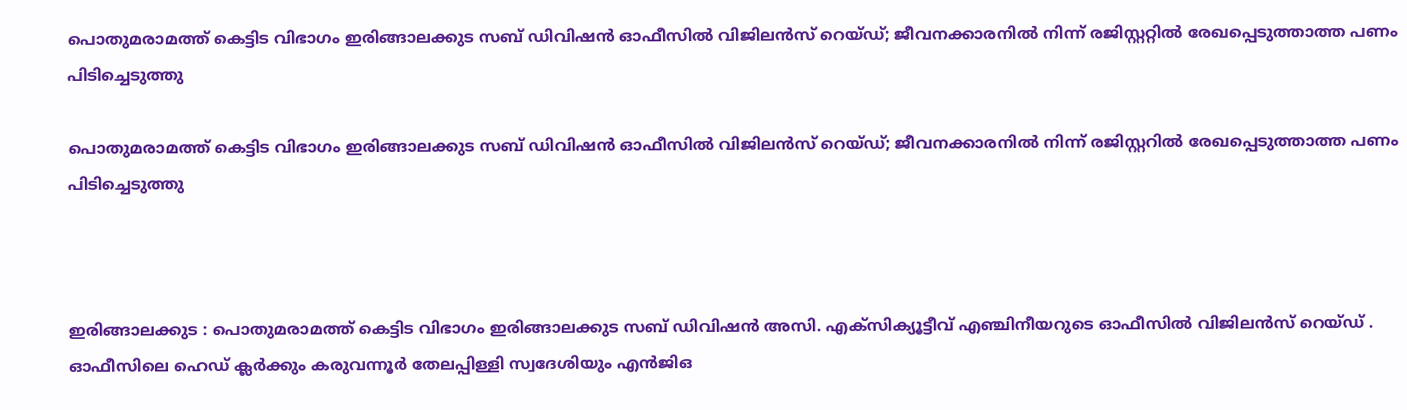പൊതുമരാമത്ത് കെട്ടിട വിഭാഗം ഇരിങ്ങാലക്കുട സബ് ഡിവിഷൻ ഓഫീസിൽ വിജിലൻസ് റെയ്ഡ്; ജീവനക്കാരനിൽ നിന്ന് രജിസ്റ്ററ്റിൽ രേഖപ്പെടുത്താത്ത പണം പിടിച്ചെടുത്തു

പൊതുമരാമത്ത് കെട്ടിട വിഭാഗം ഇരിങ്ങാലക്കുട സബ് ഡിവിഷൻ ഓഫീസിൽ വിജിലൻസ് റെയ്ഡ്; ജീവനക്കാരനിൽ നിന്ന് രജിസ്റ്ററിൽ രേഖപ്പെടുത്താത്ത പണം പിടിച്ചെടുത്തു



ഇരിങ്ങാലക്കുട : പൊതുമരാമത്ത് കെട്ടിട വിഭാഗം ഇരിങ്ങാലക്കുട സബ് ഡിവിഷൻ അസി. എക്സിക്യൂട്ടീവ് എഞ്ചിനീയറുടെ ഓഫീസിൽ വിജിലൻസ് റെയ്ഡ് . ഓഫീസിലെ ഹെഡ് ക്ലർക്കും കരുവന്നൂർ തേലപ്പിള്ളി സ്വദേശിയും എൻജിഒ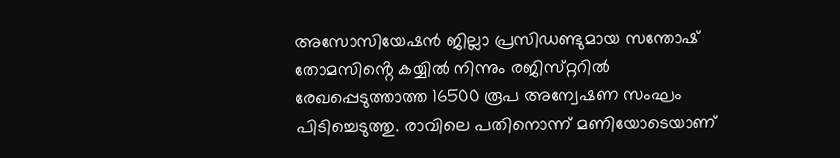അസോസിയേഷൻ ജില്ലാ പ്രസിഡണ്ടുമായ സന്തോഷ് തോമസിൻ്റെ കയ്യിൽ നിന്നും രജിസ്‌റ്ററിൽ രേഖപ്പെടുത്താത്ത 16500 രൂപ അന്വേഷണ സംഘം പിടിച്ചെടുത്തു. രാവിലെ പതിനൊന്ന് മണിയോടെയാണ്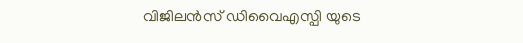വിജിലൻസ് ഡിവൈഎസ്പി യുടെ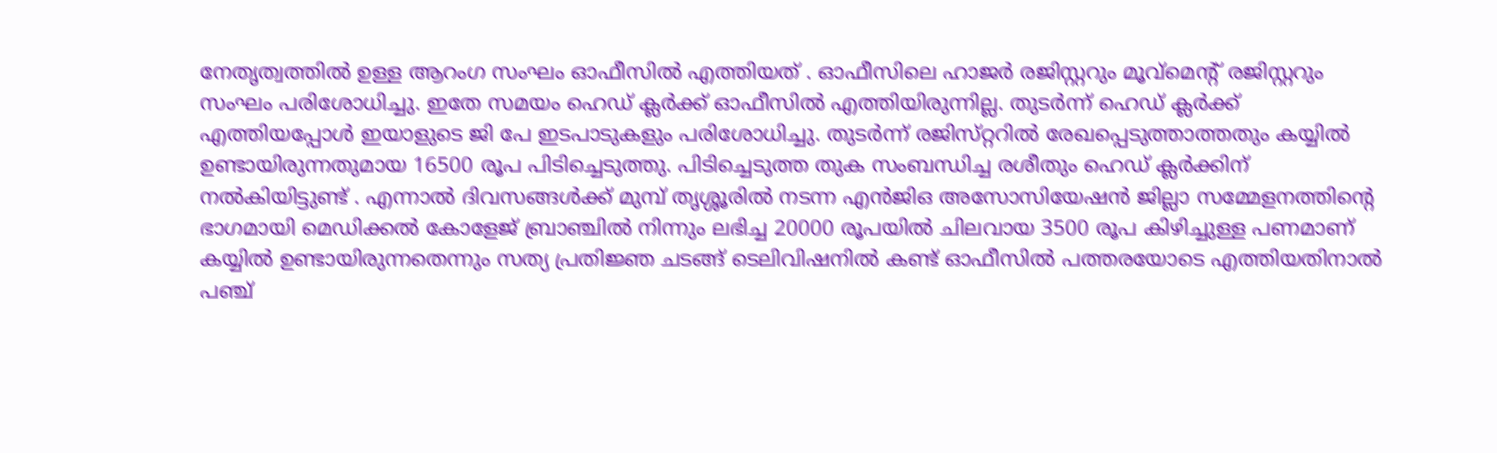നേതൃത്വത്തിൽ ഉള്ള ആറംഗ സംഘം ഓഫീസിൽ എത്തിയത് . ഓഫീസിലെ ഹാജർ രജിസ്റ്ററും മൂവ്മെൻ്റ് രജിസ്റ്ററും സംഘം പരിശോധിച്ചു. ഇതേ സമയം ഹെഡ് ക്ലർക്ക് ഓഫീസിൽ എത്തിയിരുന്നില്ല. തുടർന്ന് ഹെഡ് ക്ലർക്ക് എത്തിയപ്പോൾ ഇയാളുടെ ജി പേ ഇടപാടുകളും പരിശോധിച്ചു. തുടർന്ന് രജിസ്‌റ്ററിൽ രേഖപ്പെടുത്താത്തതും കയ്യിൽ ഉണ്ടായിരുന്നതുമായ 16500 രൂപ പിടിച്ചെടുത്തു. പിടിച്ചെടുത്ത തുക സംബന്ധിച്ച രശീതും ഹെഡ് ക്ലർക്കിന് നൽകിയിട്ടുണ്ട് . എന്നാൽ ദിവസങ്ങൾക്ക് മുമ്പ് തൃശ്ശൂരിൽ നടന്ന എൻജിഒ അസോസിയേഷൻ ജില്ലാ സമ്മേളനത്തിൻ്റെ ഭാഗമായി മെഡിക്കൽ കോളേജ് ബ്രാഞ്ചിൽ നിന്നും ലഭിച്ച 20000 രൂപയിൽ ചിലവായ 3500 രൂപ കിഴിച്ചുള്ള പണമാണ് കയ്യിൽ ഉണ്ടായിരുന്നതെന്നും സത്യ പ്രതിജ്ഞ ചടങ്ങ് ടെലിവിഷനിൽ കണ്ട് ഓഫീസിൽ പത്തരയോടെ എത്തിയതിനാൽ പഞ്ച്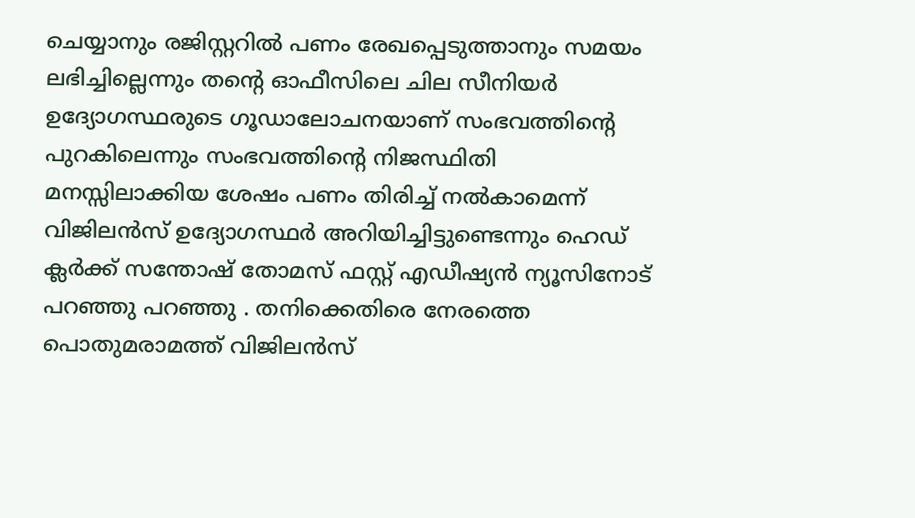ചെയ്യാനും രജിസ്റ്ററിൽ പണം രേഖപ്പെടുത്താനും സമയം ലഭിച്ചില്ലെന്നും തൻ്റെ ഓഫീസിലെ ചില സീനിയർ ഉദ്യോഗസ്ഥരുടെ ഗൂഡാലോചനയാണ് സംഭവത്തിൻ്റെ പുറകിലെന്നും സംഭവത്തിൻ്റെ നിജസ്ഥിതി മനസ്സിലാക്കിയ ശേഷം പണം തിരിച്ച് നൽകാമെന്ന് വിജിലൻസ് ഉദ്യോഗസ്ഥർ അറിയിച്ചിട്ടുണ്ടെന്നും ഹെഡ് ക്ലർക്ക് സന്തോഷ് തോമസ് ഫസ്റ്റ് എഡീഷ്യൻ ന്യൂസിനോട് പറഞ്ഞു പറഞ്ഞു . തനിക്കെതിരെ നേരത്തെ പൊതുമരാമത്ത് വിജിലൻസ്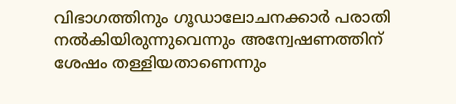വിഭാഗത്തിനും ഗൂഡാലോചനക്കാർ പരാതി നൽകിയിരുന്നുവെന്നും അന്വേഷണത്തിന് ശേഷം തള്ളിയതാണെന്നും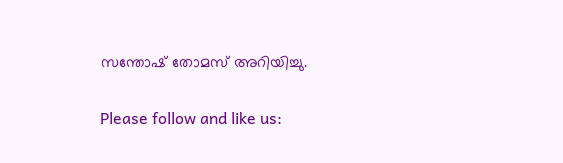സന്തോഷ് തോമസ് അറിയിച്ചു.

Please follow and like us: